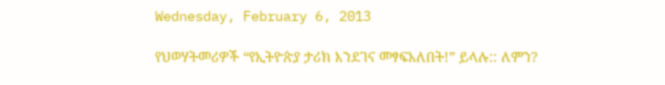Wednesday, February 6, 2013

የህወሃትመሪዎች “የኢትዮጵያ ታሪክ እንደገና መፃፍአለበት!” ይላሉ:: ለምን?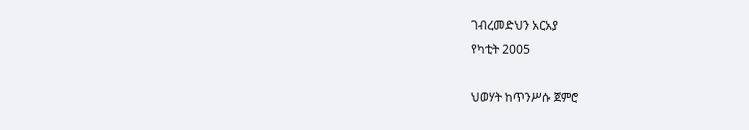ገብረመድህን አርአያ
የካቲት 2005

ህወሃት ከጥንሥሱ ጀምሮ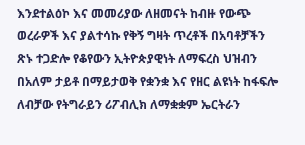እንደተልዕኮ እና መመሪያው ለዘመናት ከብዙ የውጭ ወረራዎች እና ያልተሳኩ የቅኝ ግዛት ጥረቶች በአባቶቻችን ጽኑ ተጋድሎ የቆየውን ኢትዮጵያዊነት ለማፍረስ ህዝብን በአለም ታይቶ በማይታወቅ የቋንቋ እና የዘር ልዩነት ከፋፍሎ ለብቻው የትግራይን ሪፖብሊክ ለማቋቋም ኤርትራን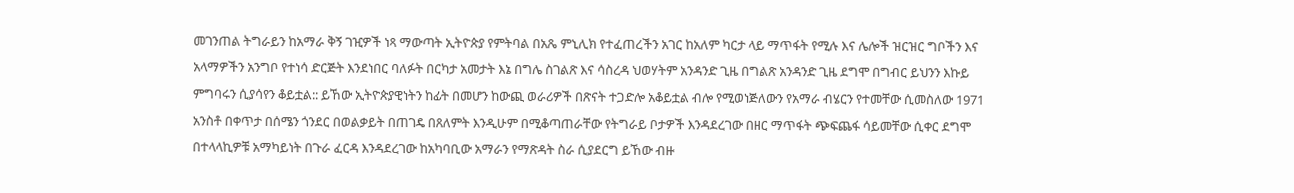መገንጠል ትግራይን ከአማራ ቅኝ ገዢዎች ነጻ ማውጣት ኢትዮጵያ የምትባል በአጼ ምኒሊክ የተፈጠረችን አገር ከአለም ካርታ ላይ ማጥፋት የሚሉ እና ሌሎች ዝርዝር ግቦችን እና አላማዎችን አንግቦ የተነሳ ድርጅት እንደነበር ባለፉት በርካታ አመታት እኔ በግሌ ስገልጽ እና ሳስረዳ ህወሃትም አንዳንድ ጊዜ በግልጽ አንዳንድ ጊዜ ደግሞ በግብር ይህንን እኩይ ምግባሩን ሲያሳየን ቆይቷል:: ይኸው ኢትዮጵያዊነትን ከፊት በመሆን ከውጪ ወራሪዎች በጽናት ተጋድሎ አቆይቷል ብሎ የሚወነጅለውን የአማራ ብሄርን የተመቸው ሲመስለው 1971 አንስቶ በቀጥታ በሰሜን ጎንደር በወልቃይት በጠገዴ በጸለምት እንዲሁም በሚቆጣጠራቸው የትግራይ ቦታዎች እንዳደረገው በዘር ማጥፋት ጭፍጨፋ ሳይመቸው ሲቀር ደግሞ በተላላኪዎቹ አማካይነት በጉራ ፈርዳ እንዳደረገው ከአካባቢው አማራን የማጽዳት ስራ ሲያደርግ ይኸው ብዙ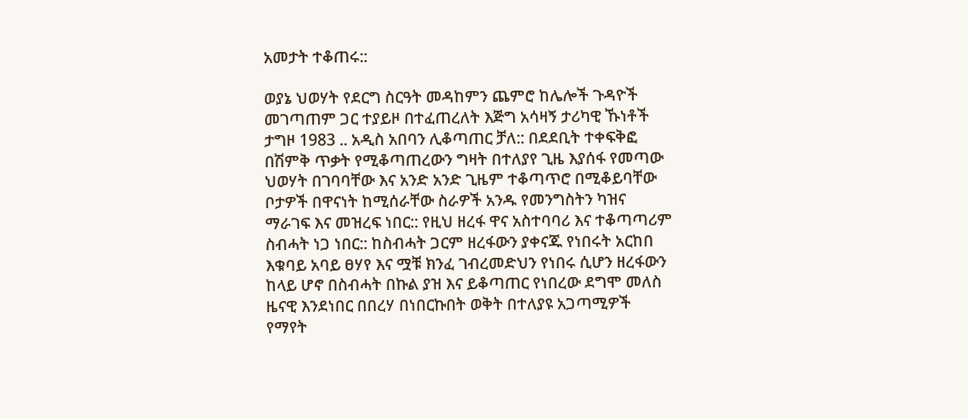አመታት ተቆጠሩ::

ወያኔ ህወሃት የደርግ ስርዓት መዳከምን ጨምሮ ከሌሎች ጉዳዮች መገጣጠም ጋር ተያይዞ በተፈጠረለት እጅግ አሳዛኝ ታሪካዊ ኹነቶች ታግዞ 1983 .. አዲስ አበባን ሊቆጣጠር ቻለ:: በደደቢት ተቀፍቅፎ በሽምቅ ጥቃት የሚቆጣጠረውን ግዛት በተለያየ ጊዜ እያሰፋ የመጣው ህወሃት በገባባቸው እና አንድ አንድ ጊዜም ተቆጣጥሮ በሚቆይባቸው ቦታዎች በዋናነት ከሚሰራቸው ስራዎች አንዱ የመንግስትን ካዝና ማራገፍ እና መዝረፍ ነበር:: የዚህ ዘረፋ ዋና አስተባባሪ እና ተቆጣጣሪም ስብሓት ነጋ ነበር:: ከስብሓት ጋርም ዘረፋውን ያቀናጁ የነበሩት አርከበ እቁባይ አባይ ፀሃየ እና ሟቹ ክንፈ ገብረመድህን የነበሩ ሲሆን ዘረፋውን ከላይ ሆኖ በስብሓት በኩል ያዝ እና ይቆጣጠር የነበረው ደግሞ መለስ ዜናዊ እንደነበር በበረሃ በነበርኩበት ወቅት በተለያዩ አጋጣሚዎች የማየት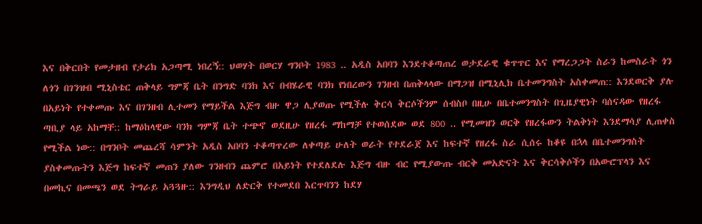እና በቅርበት የመታዘብ የታሪክ አጋጣሚ ነበረኝ:: ህወሃት በወርሃ ግንቦት 1983 .. አዲስ አበባን እንደተቆጣጠረ ወታደራዊ ቁጥጥር እና የማረጋጋት ስራን ከመስራት ጎን ለጎን በገንዝብ ሚኒስቴር ጠቅላይ ግምጃ ቤት በንግድ ባንክ እና በብሄራዊ ባንክ የነበረውን ገንዘብ በጠቅላላው በማጋዝ በሚኒሊክ ቤተመንግስት አስቀመጠ:: እንደወርቅ ያሉ በአይነት የተቀመጡ እና በገንዘብ ሊተመን የማይችል እጅግ ብዙ ዋጋ ሊያወጡ የሚችሉ ቅርሳ ቅርሶችንም ሰብስቦ በዚሁ በቤተመንግስት በጊዜያዊነት ባሰናዳው የዘረፋ ጣቢያ ላይ አከማቸ:: ከማዕከላዊው ባንክ ግምጃ ቤት ተጭኖ ወደዚሁ የዘረፋ ማከማቻ የተወሰደው ወደ 800 .. የሚመዝን ወርቅ የዘረፋውን ትልቅነት እንደማሳያ ሊጠቀስ የሚችል ነው:: በግንቦት መጨረሻ ሳምንት አዲስ አበባን ተቆጣጥረው ለቀጣይ ሁለት ወራት የተደራጀ እና ከፍተኛ የዘረፋ ስራ ሲሰሩ ከቆዩ በኋላ በቤተመንግስት ያስቀመጡትን እጅግ ከፍተኛ መጠን ያለው ገንዘብን ጨምሮ በአይነት የተደለደሉ እጅግ ብዙ ብር የሚያውጡ ብርቅ መአድናት እና ቅርሳቅሶችን በአውሮፕላን እና በመኪና በመጫን ወደ ትግራይ አጓጓዙ:: እንግዲህ ለድርቅ የተመደበ እርጥባንን ከደሃ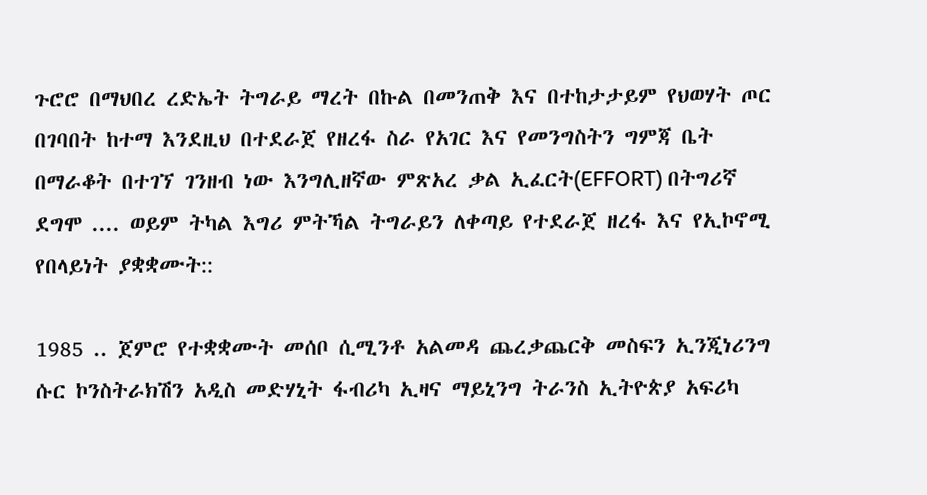ጉሮሮ በማህበረ ረድኤት ትግራይ ማረት በኩል በመንጠቅ እና በተከታታይም የህወሃት ጦር በገባበት ከተማ እንደዚህ በተደራጀ የዘረፋ ስራ የአገር እና የመንግስትን ግምጃ ቤት በማራቆት በተገኘ ገንዘብ ነው እንግሊዘኛው ምጽአረ ቃል ኢፈርት(EFFORT) በትግሪኛ ደግሞ .... ወይም ትካል እግሪ ምትኻል ትግራይን ለቀጣይ የተደራጀ ዘረፋ እና የኢኮኖሚ የበላይነት ያቋቋሙት::

1985 .. ጀምሮ የተቋቋሙት መሰቦ ሲሚንቶ አልመዳ ጨረቃጨርቅ መስፍን ኢንጂነሪንግ ሱር ኮንስትራክሽን አዲስ መድሃኒት ፋብሪካ ኢዛና ማይኒንግ ትራንስ ኢትዮጵያ አፍሪካ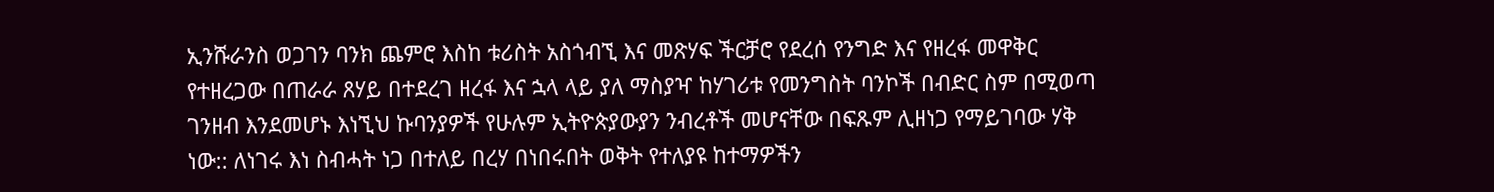ኢንሹራንስ ወጋገን ባንክ ጨምሮ እስከ ቱሪስት አስጎብኚ እና መጽሃፍ ችርቻሮ የደረሰ የንግድ እና የዘረፋ መዋቅር የተዘረጋው በጠራራ ጸሃይ በተደረገ ዘረፋ እና ኋላ ላይ ያለ ማስያዣ ከሃገሪቱ የመንግስት ባንኮች በብድር ስም በሚወጣ ገንዘብ እንደመሆኑ እነኚህ ኩባንያዎች የሁሉም ኢትዮጵያውያን ንብረቶች መሆናቸው በፍጹም ሊዘነጋ የማይገባው ሃቅ ነው:: ለነገሩ እነ ስብሓት ነጋ በተለይ በረሃ በነበሩበት ወቅት የተለያዩ ከተማዎችን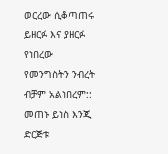ወርረው ሲቆጣጠሩ ይዘርፉ እና ያዘርፉ የነበረው የመንግስትን ንብረት ብቻም አልነበረም:: መጠኑ ይነስ እንጂ ድርጅቱ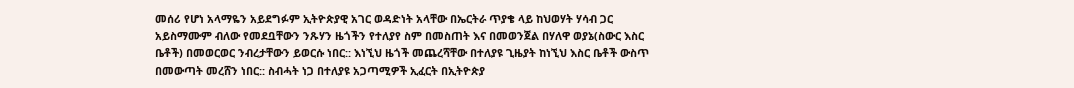መሰሪ የሆነ አላማዬን አይደግፉም ኢትዮጵያዊ አገር ወዳድነት አላቸው በኤርትራ ጥያቄ ላይ ከህወሃት ሃሳብ ጋር አይስማሙም ብለው የመደቧቸውን ንጹሃን ዜጎችን የተለያየ ስም በመስጠት እና በመወንጀል በሃለዋ ወያኔ(ስውር እስር ቤቶች) በመወርወር ንብረታቸውን ይወርሱ ነበር:: እነኚህ ዜጎች መጨረሻቸው በተለያዩ ጊዜያት ከነኚህ እስር ቤቶች ውስጥ በመውጣት መረሸን ነበር:: ስብሓት ነጋ በተለያዩ አጋጣሚዎች ኢፈርት በኢትዮጵያ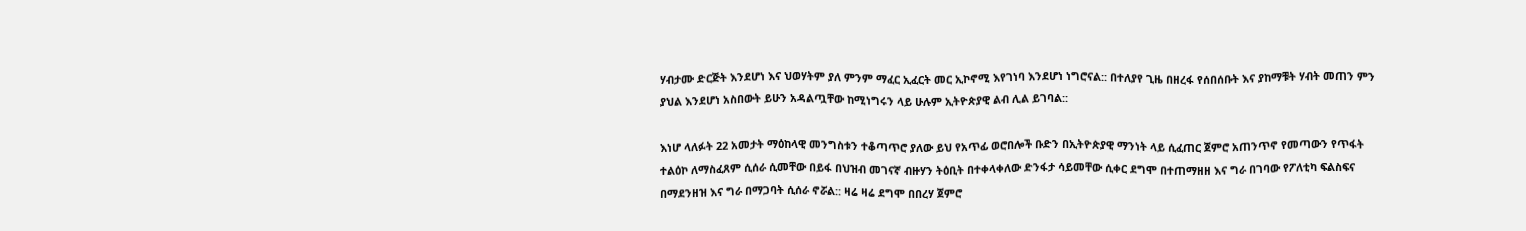ሃብታሙ ድርጅት እንደሆነ እና ህወሃትም ያለ ምንም ማፈር ኢፈርት መር ኢኮኖሚ እየገነባ እንደሆነ ነግሮናል:: በተለያየ ጊዜ በዘረፋ የሰበሰቡት እና ያከማቹት ሃብት መጠን ምን ያህል እንደሆነ አስበውት ይሁን አዳልጧቸው ከሚነግሩን ላይ ሁሉም ኢትዮጵያዊ ልብ ሊል ይገባል::

እነሆ ላለፉት 22 አመታት ማዕከላዊ መንግስቱን ተቆጣጥሮ ያለው ይህ የአጥፊ ወሮበሎች ቡድን በኢትዮጵያዊ ማንነት ላይ ሲፈጠር ጀምሮ አጠንጥኖ የመጣውን የጥፋት ተልዕኮ ለማስፈጸም ሲሰራ ሲመቸው በይፋ በህዝብ መገናኛ ብዙሃን ትዕቢት በተቀላቀለው ድንፋታ ሳይመቸው ሲቀር ደግሞ በተጠማዘዘ እና ግራ በገባው የፖለቲካ ፍልስፍና በማደንዘዝ እና ግራ በማጋባት ሲሰራ ኖሯል:: ዛሬ ዛሬ ደግሞ በበረሃ ጀምሮ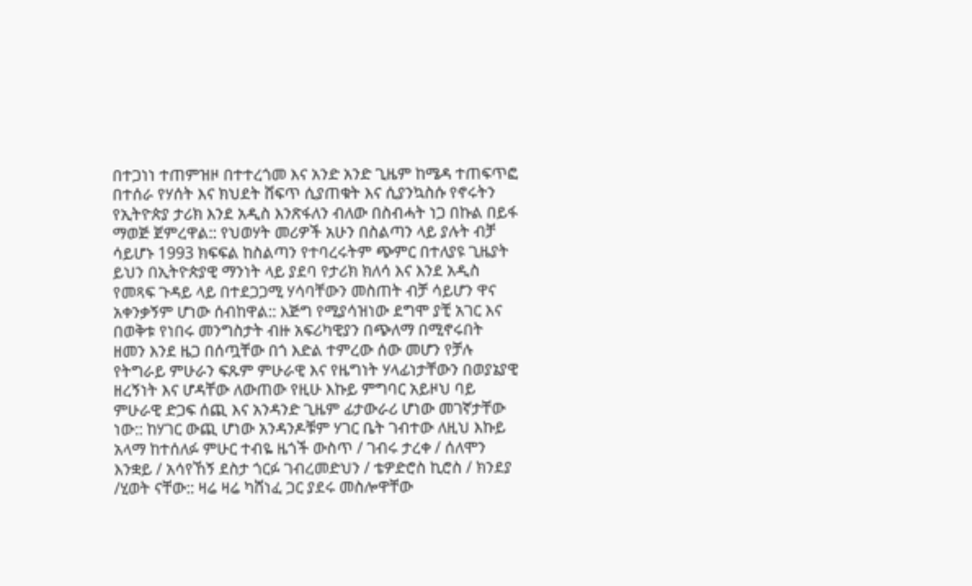በተጋነነ ተጠምዝዞ በተተረጎመ እና አንድ አንድ ጊዜም ከሜዳ ተጠፍጥፎ በተሰራ የሃሰት እና ክህደት ሸፍጥ ሲያጠቁት እና ሲያንኳስሱ የኖሩትን የኢትዮጵያ ታሪክ እንደ አዲስ እንጽፋለን ብለው በስብሓት ነጋ በኩል በይፋ ማወጅ ጀምረዋል:: የህወሃት መሪዎች አሁን በስልጣን ላይ ያሉት ብቻ ሳይሆኑ 1993 ክፍፍል ከስልጣን የተባረሩትም ጭምር በተለያዩ ጊዜያት ይህን በኢትዮጵያዊ ማንነት ላይ ያደባ የታሪክ ክለሳ እና እንደ አዲስ የመጻፍ ጉዳይ ላይ በተደጋጋሚ ሃሳባቸውን መስጠት ብቻ ሳይሆን ዋና አቀንቃኝም ሆነው ሰብከዋል:: እጅግ የሚያሳዝነው ደግሞ ያቺ አገር እና በወቅቱ የነበሩ መንግስታት ብዙ አፍሪካዊያን በጭለማ በሚኖሩበት ዘመን እንደ ዜጋ በሰጧቸው በጎ እድል ተምረው ሰው መሆን የቻሉ የትግራይ ምሁራን ፍጹም ምሁራዊ እና የዜግነት ሃላፊነታቸውን በወያኔያዊ ዘረኝነት እና ሆዳቸው ለውጠው የዚሁ እኩይ ምግባር አይዞህ ባይ ምሁራዊ ድጋፍ ሰጪ እና አንዳንድ ጊዜም ፊታውራሪ ሆነው መገኛታቸው ነው:: ከሃገር ውጪ ሆነው አንዳንዶቹም ሃገር ቤት ገብተው ለዚህ እኩይ አላማ ከተሰለፉ ምሁር ተብዬ ዜጎች ውስጥ / ገብሩ ታረቀ / ሰለሞን እንቋይ / አሳየኸኝ ደስታ ጎርፉ ገብረመድህን / ቴዎድሮስ ኪሮስ / ክንደያ /ሂወት ናቸው:: ዛሬ ዛሬ ካሸነፈ ጋር ያደሩ መስሎዋቸው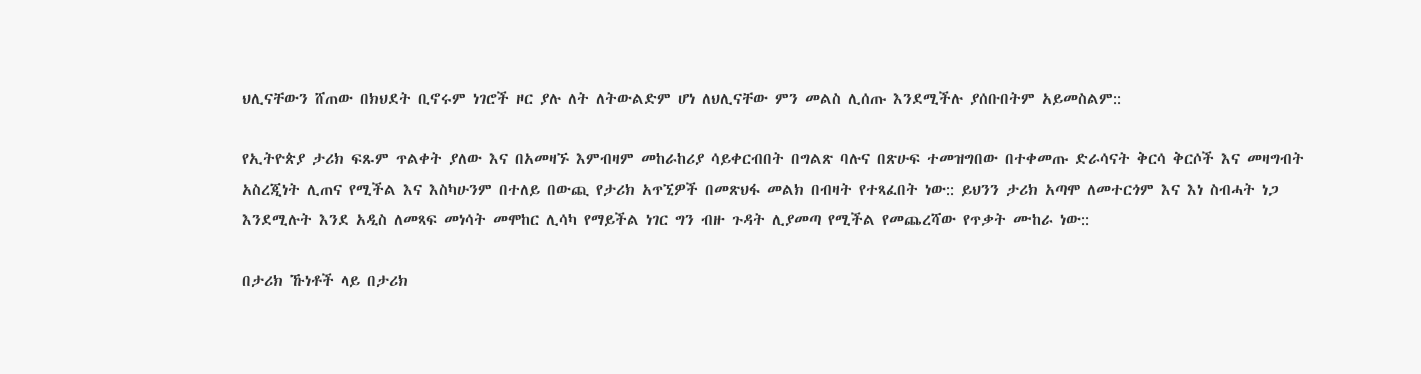ህሊናቸውን ሸጠው በክህደት ቢኖሩም ነገሮች ዞር ያሉ ለት ለትውልድም ሆነ ለህሊናቸው ምን መልስ ሊሰጡ እንደሚችሉ ያሰቡበትም አይመስልም::

የኢትዮጵያ ታሪክ ፍጹም ጥልቀት ያለው እና በአመዛኙ እምብዛም መከራከሪያ ሳይቀርብበት በግልጽ ባሉና በጽሁፍ ተመዝግበው በተቀመጡ ድራሳናት ቅርሳ ቅርሶች እና መዛግብት አስረጂነት ሊጠና የሚችል እና እስካሁንም በተለይ በውጪ የታሪክ አጥኚዎች በመጽህፋ መልክ በብዛት የተጻፈበት ነው:: ይህንን ታሪክ አጣሞ ለመተርጎም እና እነ ስብሓት ነጋ እንደሚሉት እንደ አዲስ ለመጻፍ መነሳት መሞከር ሊሳካ የማይችል ነገር ግን ብዙ ጉዳት ሊያመጣ የሚችል የመጨረሻው የጥቃት ሙከራ ነው::

በታሪክ ኹነቶች ላይ በታሪክ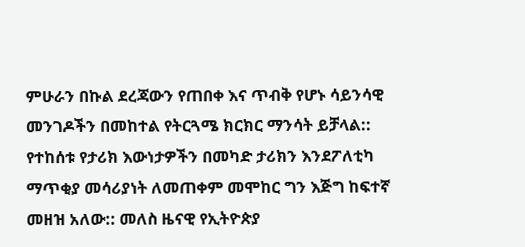ምሁራን በኩል ደረጃውን የጠበቀ እና ጥብቅ የሆኑ ሳይንሳዊ መንገዶችን በመከተል የትርጓሜ ክርክር ማንሳት ይቻላል:: የተከሰቱ የታሪክ እውነታዎችን በመካድ ታሪክን እንደፖለቲካ ማጥቂያ መሳሪያነት ለመጠቀም መሞከር ግን እጅግ ከፍተኛ መዘዝ አለው:: መለስ ዜናዊ የኢትዮጵያ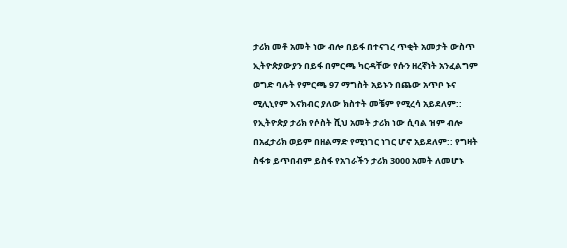ታሪክ መቶ አመት ነው ብሎ በይፋ በተናገረ ጥቂት አመታት ውስጥ ኢትዮጵያውያን በይፋ በምርጫ ካርዳቸው የሱን ዘረኛነት አንፈልግም ወግድ ባሉት የምርጫ 97 ማግስት አይኑን በጨው አጥቦ ኑና ሚሊኒየም እናክብር ያለው ክስተት መቼም የሚረሳ አይደለም:: የኢትዮጵያ ታሪክ የሶስት ሺህ አመት ታሪክ ነው ሲባል ዝም ብሎ በአፈታሪክ ወይም በዘልማድ የሚነገር ነገር ሆኖ አይደለም:: የግዛት ስፋቱ ይጥበብም ይስፋ የአገራችን ታሪክ 3000 አመት ለመሆኑ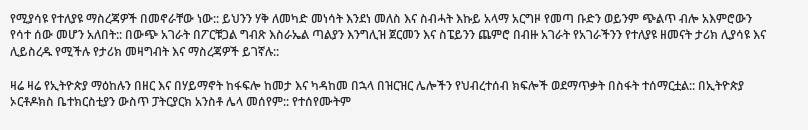የሚያሳዩ የተለያዩ ማስረጃዎች በመኖራቸው ነው:: ይህንን ሃቅ ለመካድ መነሳት እንደነ መለስ እና ስብሓት እኩይ አላማ አርግዞ የመጣ ቡድን ወይንም ጭልጥ ብሎ አእምሮውን የሳተ ሰው መሆን አለበት:: በውጭ አገራት በፖርቹጋል ግብጽ እስራኤል ጣልያን እንግሊዝ ጀርመን እና ስፔይንን ጨምሮ በብዙ አገራት የአገራችንን የተለያዩ ዘመናት ታሪክ ሊያሳዩ እና ሊይስረዱ የሚችሉ የታሪክ መዛግብት እና ማስረጃዎች ይገኛሉ::

ዛሬ ዛሬ የኢትዮጵያ ማዕከሉን በዘር እና በሃይማኖት ከፋፍሎ ከመታ እና ካዳከመ በኋላ በዝርዝር ሌሎችን የህብረተሰብ ክፍሎች ወደማጥቃት በስፋት ተሰማርቷል:: በኢትዮጵያ ኦርቶዶክስ ቤተክርስቲያን ውስጥ ፓትርያርክ አንስቶ ሌላ መሰየም:: የተሰየሙትም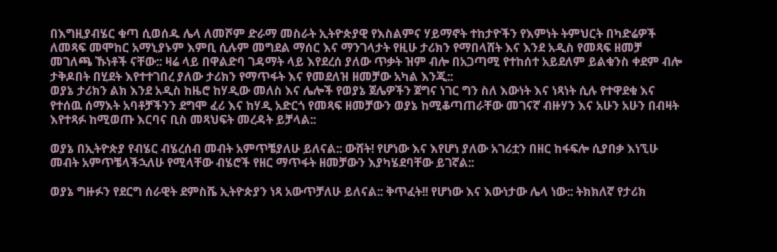በእግዚያብሄር ቁጣ ሲወሰዱ ሌላ ለመሾም ድራማ መስራት ኢትዮጵያዊ የእስልምና ሃይማኖት ተከታዮችን የእምነት ትምህርት በካድሬዎች ለመጻፍ መሞከር አማኒያኑም እምቢ ሲሉም መግደል ማሰር እና ማንገላታት የዚሁ ታሪክን የማበላሸት እና እንደ አዲስ የመጻፍ ዘመቻ መገለጫ ኹነቶች ናቸው:: ዛሬ ላይ በዋልድባ ገዳማት ላይ እየደረሰ ያለው ጥቃት ዝም ብሎ በአጋጣሚ የተከሰተ አይደለም ይልቁንስ ቀደም ብሎ ታቅዶበት በሂደት እየተተገበረ ያለው ታሪክን የማጥፋት እና የመደለዝ ዘመቻው አካል እንጂ::
ወያኔ ታሪክን ልክ እንደ አዲስ ከዜሮ ከሃዲው መለስ እና ሌሎች የወያኔ ጀሌዎችን ጀግና ነገር ግን ስለ እውነት እና ነጻነት ሲሉ የተዋደቁ እና የተሰዉ ሰማእት አባቶቻችንን ደግሞ ፈሪ እና ከሃዲ አድርጎ የመጻፍ ዘመቻውን ወያኔ ከሚቆጣጠራቸው መገናኛ ብዙሃን እና አሁን አሁን በብዛት እየተጻፉ ከሚወጡ እርባና ቢስ መጻህፍት መረዳት ይቻላል::

ወያኔ በኢትዮጵያ የብሄር ብሄረሰብ መብት አምጥቼያለሁ ይለናል:: ውሸት! የሆነው እና እየሆነ ያለው አገሪቷን በዘር ከፋፍሎ ሲያበቃ እነኚሁ መብት አምጥቼላችኋለሁ የሚላቸው ብሄሮች የዘር ማጥፋት ዘመቻውን እያካሄደባቸው ይገኛል::

ወያኔ ግዙፉን የደርግ ሰራዊት ደምስሼ ኢትዮጵያን ነጻ አውጥቻለሁ ይለናል:: ቅጥፈት!! የሆነው እና እውነታው ሌላ ነው:: ትክክለኛ የታሪክ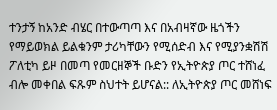ተንታኝ ከአንድ ብሄር በተውጣጣ እና በአብዛኛው ዜጎችን የማይወክል ይልቁንም ታሪካቸውን የሚሰድብ እና የሚያንቋሽሽ ፖለቲካ ይዞ በመጣ የመርዘኞች ቡድን የኢትዮጵያ ጦር ተሸነፈ ብሎ መቀበል ፍጹም ስህተት ይሆናል:: ለኢትዮጵያ ጦር መሸነፍ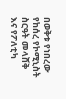በወቅቱ የነበረው የከሰረ የኮሚኒስት ስርዓት መላሸቅ እና የፖለቲካ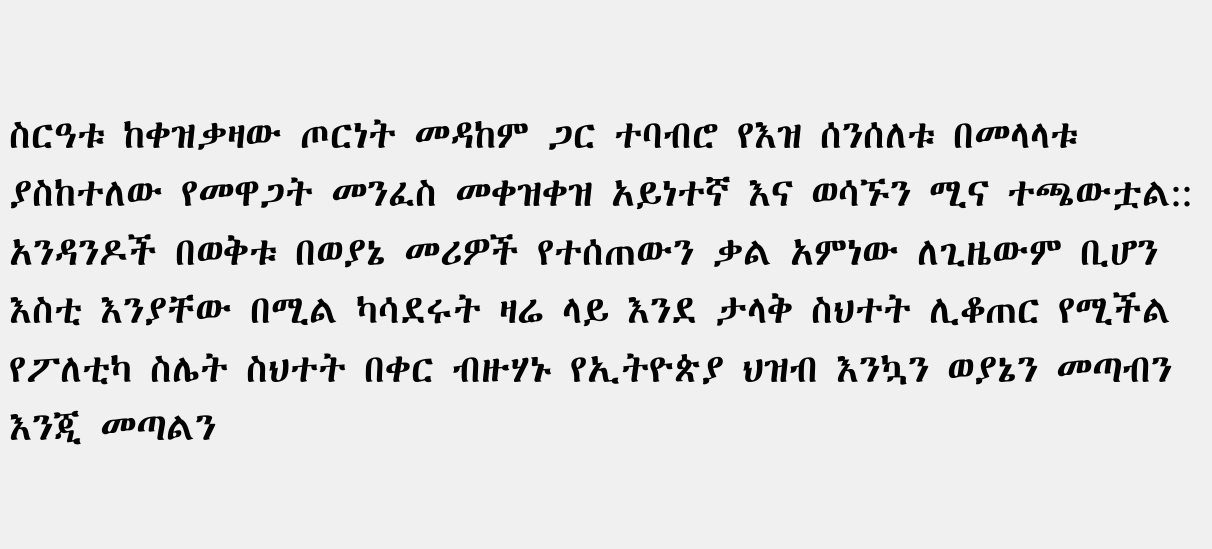ስርዓቱ ከቀዝቃዛው ጦርነት መዳከም ጋር ተባብሮ የእዝ ሰንሰለቱ በመላላቱ ያስከተለው የመዋጋት መንፈስ መቀዝቀዝ አይነተኛ እና ወሳኙን ሚና ተጫውቷል:: አንዳንዶች በወቅቱ በወያኔ መሪዎች የተሰጠውን ቃል አምነው ለጊዜውም ቢሆን እስቲ እንያቸው በሚል ካሳደሩት ዛሬ ላይ እንደ ታላቅ ስህተት ሊቆጠር የሚችል የፖለቲካ ስሌት ስህተት በቀር ብዙሃኑ የኢትዮጵያ ህዝብ እንኳን ወያኔን መጣብን እንጂ መጣልን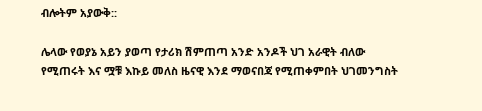ብሎትም አያውቅ::

ሌላው የወያኔ አይን ያወጣ የታሪክ ሽምጠጣ አንድ አንዶች ህገ አራዊት ብለው የሚጠሩት እና ሟቹ እኩይ መለስ ዜናዊ እንደ ማወናበጃ የሚጠቀምበት ህገመንግስት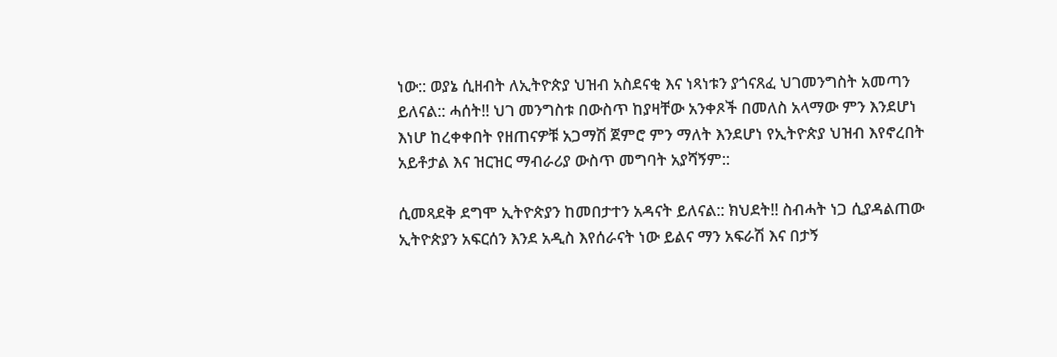ነው:: ወያኔ ሲዘብት ለኢትዮጵያ ህዝብ አስደናቂ እና ነጻነቱን ያጎናጸፈ ህገመንግስት አመጣን ይለናል:: ሓሰት!! ህገ መንግስቱ በውስጥ ከያዛቸው አንቀጾች በመለስ አላማው ምን እንደሆነ እነሆ ከረቀቀበት የዘጠናዎቹ አጋማሽ ጀምሮ ምን ማለት እንደሆነ የኢትዮጵያ ህዝብ እየኖረበት አይቶታል እና ዝርዝር ማብራሪያ ውስጥ መግባት አያሻኝም::

ሲመጻደቅ ደግሞ ኢትዮጵያን ከመበታተን አዳናት ይለናል:: ክህደት!! ስብሓት ነጋ ሲያዳልጠው ኢትዮጵያን አፍርሰን እንደ አዲስ እየሰራናት ነው ይልና ማን አፍራሽ እና በታኝ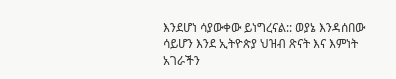እንደሆነ ሳያውቀው ይነግረናል:: ወያኔ እንዳሰበው ሳይሆን እንደ ኢትዮጵያ ህዝብ ጽናት እና እምነት አገራችን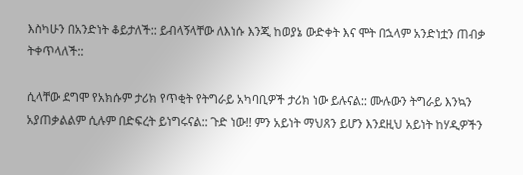እስካሁን በአንድነት ቆይታለች:: ይብላኝላቸው ለእነሱ እንጂ ከወያኔ ውድቀት እና ሞት በኋላም አንድነቷን ጠብቃ ትቀጥላለች::

ሲላቸው ደግሞ የአክሱም ታሪክ የጥቂት የትግራይ አካባቢዎች ታሪክ ነው ይሉናል:: ሙሉውን ትግራይ እንኳን አያጠቃልልም ሲሉም በድፍረት ይነግሩናል:: ጉድ ነው!! ምን አይነት ማህጸን ይሆን እንደዚህ አይነት ከሃዲዎችን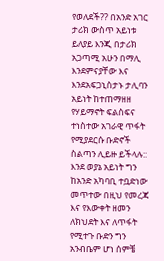የወለደች?? በአንድ አገር ታሪክ ውስጥ አይነቱ ይለያይ እንጂ በታሪክ አጋጣሚ አሁን በማሊ እንደምናያቸው እና እንደአፍጋኒስታኑ ታሊባን አይነት ከተጠማዘዘ የሃይማኖት ፍልስፍና ተነስተው አገራዊ ጥፋት የሚያደርሱ ቡድኖች ስልጣን ሊይዙ ይችላሉ:: እንደ ወያኔ አይነት ግን ከአንድ አካባቢ ተቧድነው መጥተው በዚህ የመረጃ እና የእውቀት ዘመን ለክህደት እና ለጥፋት የሚተጉ ቡድን ግን አንብቤም ሆነ ሰምቼ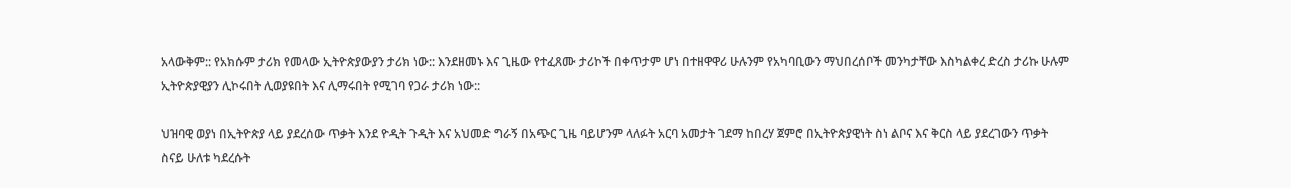አላውቅም:: የአክሱም ታሪክ የመላው ኢትዮጵያውያን ታሪክ ነው:: እንደዘመኑ እና ጊዜው የተፈጸሙ ታሪኮች በቀጥታም ሆነ በተዘዋዋሪ ሁሉንም የአካባቢውን ማህበረሰቦች መንካታቸው እስካልቀረ ድረስ ታሪኩ ሁሉም ኢትዮጵያዊያን ሊኮሩበት ሊወያዩበት እና ሊማሩበት የሚገባ የጋራ ታሪክ ነው::

ህዝባዊ ወያነ በኢትዮጵያ ላይ ያደረሰው ጥቃት እንደ ዮዲት ጉዲት እና አህመድ ግራኝ በአጭር ጊዜ ባይሆንም ላለፉት አርባ አመታት ገደማ ከበረሃ ጀምሮ በኢትዮጵያዊነት ስነ ልቦና እና ቅርስ ላይ ያደረገውን ጥቃት ስናይ ሁለቱ ካደረሱት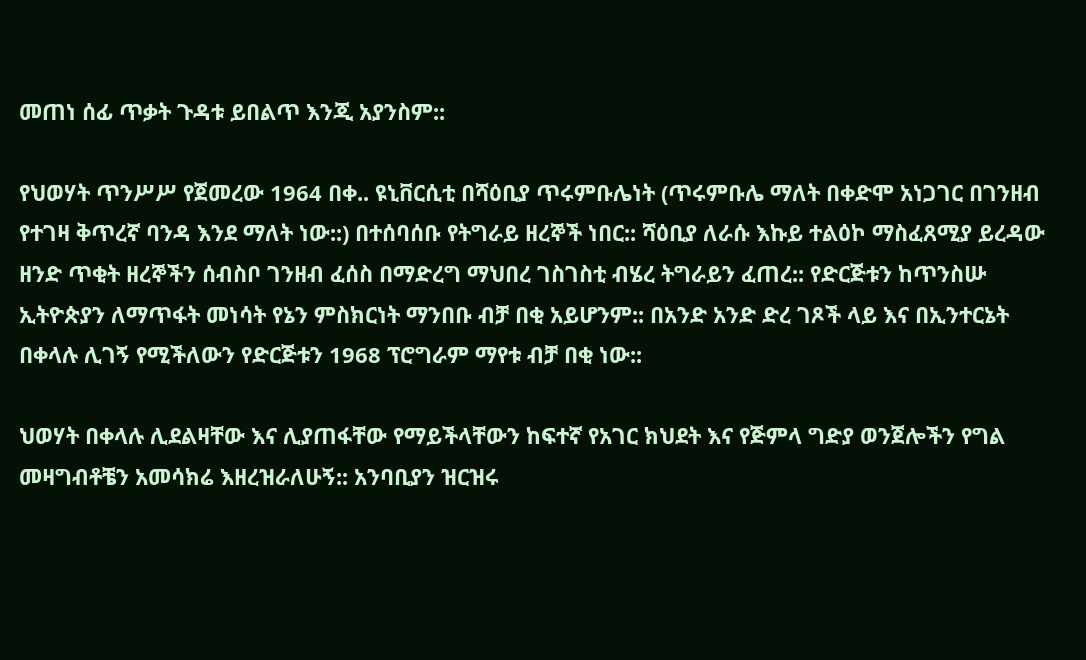መጠነ ሰፊ ጥቃት ጉዳቱ ይበልጥ እንጂ አያንስም::

የህወሃት ጥንሥሥ የጀመረው 1964 በቀ.. ዩኒቨርሲቲ በሻዕቢያ ጥሩምቡሌነት (ጥሩምቡሌ ማለት በቀድሞ አነጋገር በገንዘብ የተገዛ ቅጥረኛ ባንዳ እንደ ማለት ነው::) በተሰባሰቡ የትግራይ ዘረኞች ነበር:: ሻዕቢያ ለራሱ እኩይ ተልዕኮ ማስፈጸሚያ ይረዳው ዘንድ ጥቂት ዘረኞችን ሰብስቦ ገንዘብ ፈሰስ በማድረግ ማህበረ ገስገስቲ ብሄረ ትግራይን ፈጠረ:: የድርጅቱን ከጥንስሡ ኢትዮጵያን ለማጥፋት መነሳት የኔን ምስክርነት ማንበቡ ብቻ በቂ አይሆንም:: በአንድ አንድ ድረ ገጾች ላይ እና በኢንተርኔት በቀላሉ ሊገኝ የሚችለውን የድርጅቱን 1968 ፕሮግራም ማየቱ ብቻ በቂ ነው::

ህወሃት በቀላሉ ሊደልዛቸው እና ሊያጠፋቸው የማይችላቸውን ከፍተኛ የአገር ክህደት እና የጅምላ ግድያ ወንጀሎችን የግል መዛግብቶቼን አመሳክሬ እዘረዝራለሁኝ:: አንባቢያን ዝርዝሩ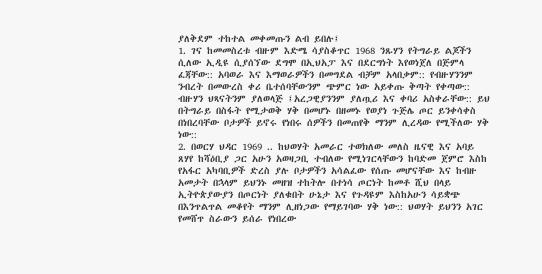ያለቅደም ተከተል መቀመጡን ልብ ይበሉ፤
1. ገና ከመመስረቱ ብዙም እድሜ ሳያስቆጥር 1968 ንጹሃን የትግራይ ልጆችን ሲለው ኢዲዩ ሲያሰኘው ደግሞ በኢህአፓ እና በደርግነት እየወነጀለ በጅምላ ፈጃቸው:: አባወራ እና እማወራዎችን በመግደል ብቻም አላበቃም:: የብዙሃንንም ንብረት በመውረስ ቀሪ ቤተሰባቸውንም ጭምር ነው አይቀጡ ቅጣት የቀጣው:: ብዙሃን ህጻናትንም ያለወላጅ ፤አረጋዊያንንም ያለጧሪ እና ቀባሪ አስቀራቸው:: ይህ በትግራይ በስፋት የሚታወቅ ሃቅ በመሆኑ በዘመኑ የወያነ ጉጅሌ ጦር ይንቀሳቀስ በነበረባቸው ቦታዎች ይኖሩ የነበሩ ሰዎችን በመጠየቅ ማንም ሊረዳው የሚችለው ሃቅ ነው::
2. በወርሃ ህዳር 1969 .. ከህወሃት አመራር ተወክለው መለስ ዜናዊ እና አባይ ጸሃየ ከሻዕቢያ ጋር አሁን አወዛጋቢ ተብለው የሚነገርላቸውን ከባድመ ጀምሮ እስከ የአፋር አካባቢዎች ድረስ ያሉ ቦታዎችን አሳልፈው የሰጡ መሆናቸው እና ከብዙ አመታት በኋላም ይህንኑ መዘዝ ተከትሎ በተነሳ ጦርነት ከመቶ ሺህ በላይ ኢትዮጵያውያን በጦርነት ያለቁበት ሁኔታ እና የጉዳዩም እስከአሁን ሳይቋጭ በእንጥልጥል መቆየት ማንም ሊዘነጋው የማይገባው ሃቅ ነው:: ህወሃት ይህንን አገር የመሸጥ ስራውን ይሰራ የነበረው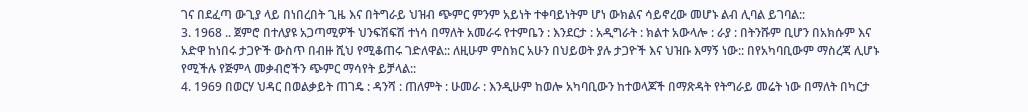ገና በደፈጣ ውጊያ ላይ በነበረበት ጊዜ እና በትግራይ ህዝብ ጭምር ምንም አይነት ተቀባይነትም ሆነ ውክልና ሳይኖረው መሆኑ ልብ ሊባል ይገባል::
3. 1968 .. ጀምሮ በተለያዩ አጋጣሚዎች ህንፍሽፍሽ ተነሳ በማለት አመራሩ የተምቤን : እንደርታ : አዲግራት : ክልተ አውላሎ : ራያ : በትንሹም ቢሆን በአክሱም እና አድዋ ከነበሩ ታጋዮች ውስጥ በብዙ ሺህ የሚቆጠሩ ገድለዋል:: ለዚሁም ምስክር አሁን በህይወት ያሉ ታጋዮች እና ህዝቡ እማኝ ነው:: በየአካባቢውም ማስረጃ ሊሆኑ የሚችሉ የጅምላ መቃብሮችን ጭምር ማሳየት ይቻላል::
4. 1969 በወርሃ ህዳር በወልቃይት ጠገዴ : ዳንሻ : ጠለምት : ሁመራ : እንዲሁም ከወሎ አካባቢውን ከተወላጆች በማጽዳት የትግራይ መሬት ነው በማለት በካርታ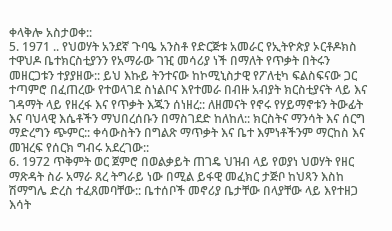ቀላቅሎ አስታወቀ::
5. 1971 .. የህወሃት አንደኛ ጉባዔ አንስቶ የድርጅቱ አመራር የኢትዮጵያ ኦርቶዶክስ ተዋህዶ ቤተክርስቲያንን የአማራው ገዢ መሳሪያ ነች በማለት የጥቃት በትሩን መዘርጋቱን ተያያዘው:: ይህ እኩይ ትንተናው ከኮሚኒስታዊ የፖለቲካ ፍልስፍናው ጋር ተጣምሮ በፈጠረው የተወላገደ ስነልቦና እየተመራ በብዙ አብያት ክርስቲያናት ላይ እና ገዳማት ላይ የዘረፋ እና የጥቃት እጁን ሰነዘረ:: ለዘመናት የኖሩ የሃይማኖቱን ትውፊት እና ባህላዊ እሴቶችን ማህበረሰቡን በማስገደድ ከለከለ:: ክርስትና ማንሳት እና ሰርግ ማድረግን ጭምር:: ቀሳውስትን በግልጽ ማጥቃት እና ቤተ እምነቶችንም ማርከስ እና መዝረፍ የሰርክ ግብሩ አደረገው::
6. 1972 ጥቅምት ወር ጀምሮ በወልቃይት ጠገዴ ህዝብ ላይ የወያነ ህወሃት የዘር ማጽዳት ስራ አማራ ጸረ ትግራይ ነው በሚል ይፋዊ መፈክር ታጅቦ ከህጻን እስከ ሽማግሌ ድረስ ተፈጸመባቸው:: ቤተሰቦች መኖሪያ ቤታቸው በላያቸው ላይ እየተዘጋ እሳት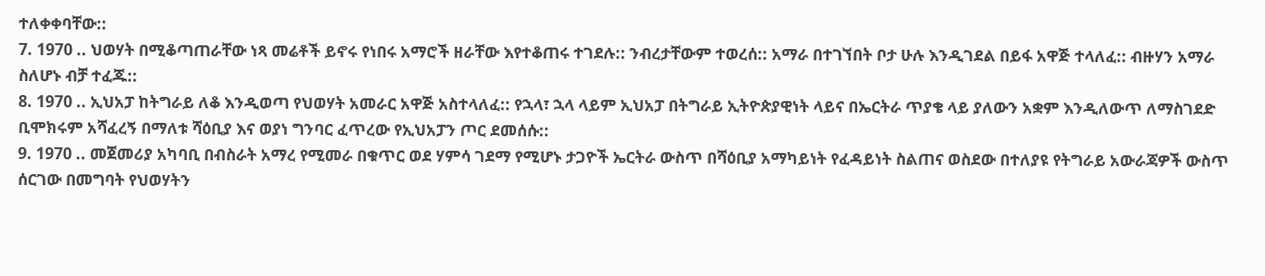ተለቀቀባቸው::
7. 1970 .. ህወሃት በሚቆጣጠራቸው ነጻ መሬቶች ይኖሩ የነበሩ አማሮች ዘራቸው እየተቆጠሩ ተገደሉ:: ንብረታቸውም ተወረሰ:: አማራ በተገኘበት ቦታ ሁሉ እንዲገደል በይፋ አዋጅ ተላለፈ:: ብዙሃን አማራ ስለሆኑ ብቻ ተፈጁ::
8. 1970 .. ኢህአፓ ከትግራይ ለቆ እንዲወጣ የህወሃት አመራር አዋጅ አስተላለፈ:: የኋላ፣ ኋላ ላይም ኢህአፓ በትግራይ ኢትዮጵያዊነት ላይና በኤርትራ ጥያቄ ላይ ያለውን አቋም እንዲለውጥ ለማስገደድ ቢሞክሩም አሻፈረኝ በማለቱ ሻዕቢያ እና ወያነ ግንባር ፈጥረው የኢህአፓን ጦር ደመሰሱ::
9. 1970 .. መጀመሪያ አካባቢ በብስራት አማረ የሚመራ በቁጥር ወደ ሃምሳ ገደማ የሚሆኑ ታጋዮች ኤርትራ ውስጥ በሻዕቢያ አማካይነት የፈዳይነት ስልጠና ወስደው በተለያዩ የትግራይ አውራጃዎች ውስጥ ሰርገው በመግባት የህወሃትን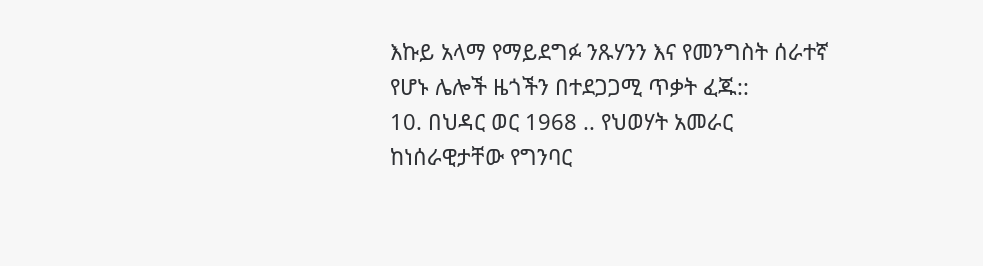እኩይ አላማ የማይደግፉ ንጹሃንን እና የመንግስት ሰራተኛ የሆኑ ሌሎች ዜጎችን በተደጋጋሚ ጥቃት ፈጁ::
10. በህዳር ወር 1968 .. የህወሃት አመራር ከነሰራዊታቸው የግንባር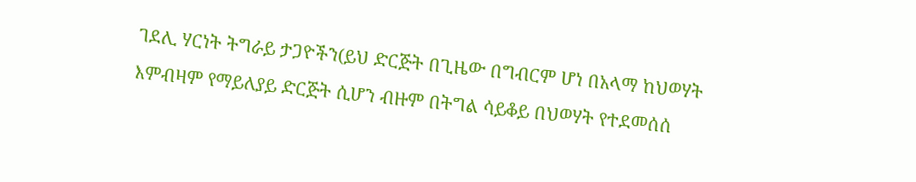ገደሊ ሃርነት ትግራይ ታጋዮችን(ይህ ድርጅት በጊዜው በግብርም ሆነ በአላማ ከህወሃት እምብዛም የማይለያይ ድርጅት ሲሆን ብዙም በትግል ሳይቆይ በህወሃት የተደመሰሰ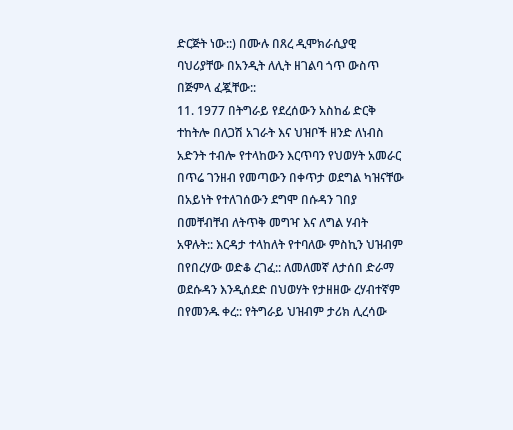ድርጅት ነው::) በሙሉ በጸረ ዲሞክራሲያዊ ባህሪያቸው በአንዲት ለሊት ዘገልባ ጎጥ ውስጥ በጅምላ ፈጇቸው::
11. 1977 በትግራይ የደረሰውን አስከፊ ድርቅ ተከትሎ በለጋሽ አገራት እና ህዝቦች ዘንድ ለነብስ አድንት ተብሎ የተላከውን እርጥባን የህወሃት አመራር በጥሬ ገንዘብ የመጣውን በቀጥታ ወደግል ካዝናቸው በአይነት የተለገሰውን ደግሞ በሱዳን ገበያ በመቸብቸብ ለትጥቅ መግዣ እና ለግል ሃብት አዋሉት:: እርዳታ ተላከለት የተባለው ምስኪን ህዝብም በየበረሃው ወድቆ ረገፈ:: ለመለመኛ ለታሰበ ድራማ ወደሱዳን እንዲሰደድ በህወሃት የታዘዘው ረሃብተኛም በየመንዱ ቀረ:: የትግራይ ህዝብም ታሪክ ሊረሳው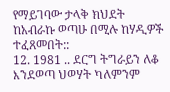የማይገባው ታላቅ ክህደት ከአብራኩ ወጣሁ በሚሉ ከሃዲዎች ተፈጸመበት::
12. 1981 .. ደርግ ትግራይን ለቆ እንደወጣ ህወሃት ካለምንም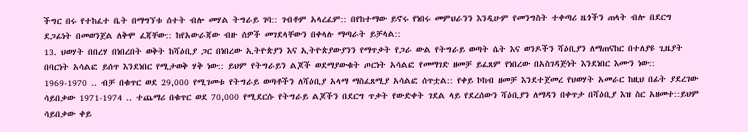ችግር በሩ የተከፈተ ቤት በማግኘቱ ሰተት ብሎ መሃል ትግራይ ገባ:: ገብቶም አላረፈም:: በየከተማው ይኖሩ የነበሩ መምህራንን እንዲሁም የመንግስት ተቀጣሪ ዜጎችን ጠላት ብሎ በደርግ ደጋፊነት በመወንጀል ለቅሞ ፈጃቸው:: ከየአውራጃው ብዙ ሰዎች መገደላቸውን በቀላሉ ማጣራት ይቻላል::
13. ህወሃት በበረሃ በነበረበት ወቅት ከሻዕቢያ ጋር በነበረው ኢትዮጵያን እና ኢትዮጵያውያንን የማጥቃት የጋራ ውል የትግራይ ወጣት ሴት እና ወንዶችን ሻዕቢያን ለማጠናከር በተለያዩ ጊዜያት በባርነት አሳልፎ ይሰጥ እንደነበር የሚታወቅ ሃቅ ነው:: ይህም የትግራይን ልጆች ወደማያውቁት ጦርነት አሳልፎ የመማገድ ዘመቻ ይፈጸም የነበረው በአስገዳጅነት እንደነበር እሙን ነው:: 1969-1970 .. ብቻ በቁጥር ወደ 29,000 የሚገመቱ የትግራይ ወጣቶችን ለሻዕቢያ አላማ ማስፈጸሚያ አሳልፎ ሰጥቷል:: የቀይ ኮከብ ዘመቻ እንደተጀመረ የህወሃት አመራር ከዚህ በፊት ያደረገው ሳይበቃው 1971-1974 .. ተጨማሪ በቁጥር ወደ 70,000 የሚደርሱ የትግራይ ልጆችን በደርግ ጥቃት የውድቀት ገደል ላይ የደረሰውን ሻዕቢያን ለማዳን በቀጥታ በሻዕቢያ እዝ ስር አዘመተ::ይህም ሳይበቃው ቀይ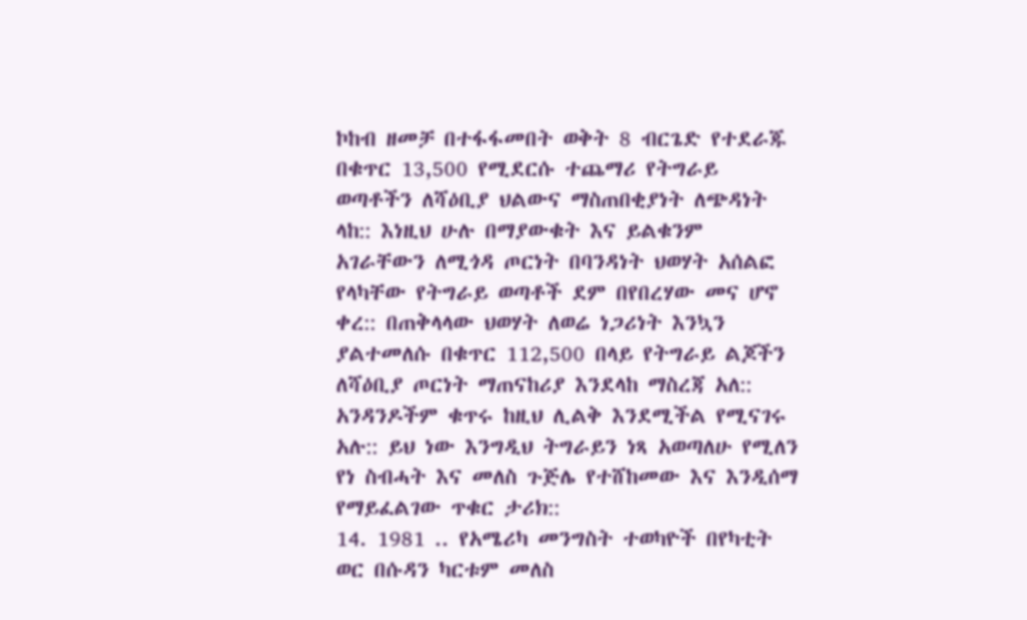ኮከብ ዘመቻ በተፋፋመበት ወቅት 8 ብርጌድ የተደራጁ በቁጥር 13,500 የሚደርሱ ተጨማሪ የትግራይ ወጣቶችን ለሻዕቢያ ህልውና ማስጠበቂያነት ለጭዳነት ላከ:: እነዚህ ሁሉ በማያውቁት እና ይልቁንም አገራቸውን ለሚጎዳ ጦርነት በባንዳነት ህወሃት አሰልፎ የላካቸው የትግራይ ወጣቶች ደም በየበረሃው መና ሆኖ ቀረ:: በጠቅላላው ህወሃት ለወሬ ነጋሪነት እንኳን ያልተመለሱ በቁጥር 112,500 በላይ የትግራይ ልጆችን ለሻዕቢያ ጦርነት ማጠናከሪያ እንደላከ ማስረጃ አለ:: አንዳንዶችም ቁጥሩ ከዚህ ሊልቅ እንደሚችል የሚናገሩ አሉ:: ይህ ነው እንግዲህ ትግራይን ነጻ አወጣለሁ የሚለን የነ ስብሓት እና መለስ ጉጅሌ የተሸከመው እና እንዲሰማ የማይፈልገው ጥቁር ታሪክ::
14. 1981 .. የአሜሪካ መንግስት ተወካዮች በየካቲት ወር በሱዳን ካርቱም መለስ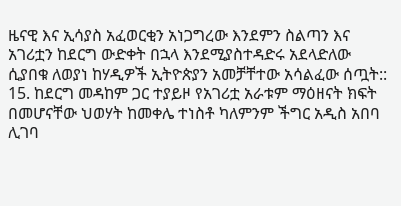ዜናዊ እና ኢሳያስ አፈወርቂን አነጋግረው እንደምን ስልጣን እና አገሪቷን ከደርግ ውድቀት በኋላ እንደሚያስተዳድሩ አደላድለው ሲያበቁ ለወያነ ከሃዲዎች ኢትዮጵያን አመቻቸተው አሳልፈው ሰጧት::
15. ከደርግ መዳከም ጋር ተያይዞ የአገሪቷ አራቱም ማዕዘናት ክፍት በመሆናቸው ህወሃት ከመቀሌ ተነስቶ ካለምንም ችግር አዲስ አበባ ሊገባ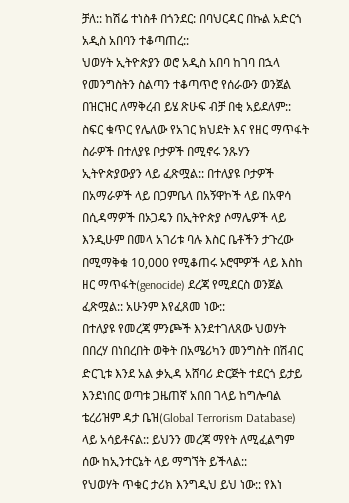ቻለ:: ከሽሬ ተነስቶ በጎንደር: በባህርዳር በኩል አድርጎ አዲስ አበባን ተቆጣጠረ::
ህወሃት ኢትዮጵያን ወሮ አዲስ አበባ ከገባ በኋላ የመንግስትን ስልጣን ተቆጣጥሮ የሰራውን ወንጀል በዝርዝር ለማቅረብ ይሄ ጽሁፍ ብቻ በቂ አይደለም:: ስፍር ቁጥር የሌለው የአገር ክህደት እና የዘር ማጥፋት ስራዎች በተለያዩ ቦታዎች በሚኖሩ ንጹሃን ኢትዮጵያውያን ላይ ፈጽሟል:: በተለያዩ ቦታዎች በአማራዎች ላይ በጋምቤላ በአኝዋኮች ላይ በአዋሳ በሲዳማዎች በኦጋዴን በኢትዮጵያ ሶማሌዎች ላይ እንዲሁም በመላ አገሪቱ ባሉ እስር ቤቶችን ታጉረው በሚማቅቁ 10,000 የሚቆጠሩ ኦሮሞዎች ላይ እስከ ዘር ማጥፋት(genocide) ደረጃ የሚደርስ ወንጀል ፈጽሟል:: አሁንም እየፈጸመ ነው::
በተለያዩ የመረጃ ምንጮች እንደተገለጸው ህወሃት በበረሃ በነበረበት ወቅት በአሜሪካን መንግስት በሽብር ድርጊቱ እንደ አል ቃኢዳ አሸባሪ ድርጅት ተደርጎ ይታይ እንደነበር ወጣቱ ጋዜጠኛ አበበ ገላይ ከግሎባል ቴረሪዝም ዳታ ቤዝ(Global Terrorism Database) ላይ አሳይቶናል:: ይህንን መረጃ ማየት ለሚፈልግም ሰው ከኢንተርኔት ላይ ማግኘት ይችላል::
የህወሃት ጥቁር ታሪክ እንግዲህ ይህ ነው:: የእነ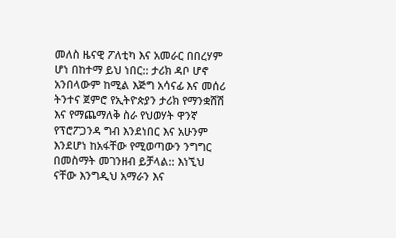መለስ ዜናዊ ፖለቲካ እና አመራር በበረሃም ሆነ በከተማ ይህ ነበር:: ታሪክ ዳቦ ሆኖ አንበላውም ከሚል እጅግ አሳናፊ እና መሰሪ ትንተና ጀምሮ የኢትዮጵያን ታሪክ የማንቋሸሽ እና የማጨማለቅ ስራ የህወሃት ዋንኛ የፕሮፖጋንዳ ግብ እንደነበር እና አሁንም እንደሆነ ከአፋቸው የሚወጣውን ንግግር በመስማት መገንዘብ ይቻላል:: እነኚህ ናቸው እንግዲህ አማራን እና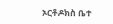ኦርቶዶክስ ቤተ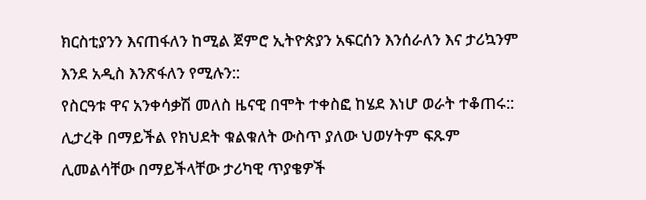ክርስቲያንን እናጠፋለን ከሚል ጀምሮ ኢትዮጵያን አፍርሰን እንሰራለን እና ታሪኳንም እንደ አዲስ እንጽፋለን የሚሉን::
የስርዓቱ ዋና አንቀሳቃሽ መለስ ዜናዊ በሞት ተቀስፎ ከሄደ እነሆ ወራት ተቆጠሩ:: ሊታረቅ በማይችል የክህደት ቁልቁለት ውስጥ ያለው ህወሃትም ፍጹም ሊመልሳቸው በማይችላቸው ታሪካዊ ጥያቄዎች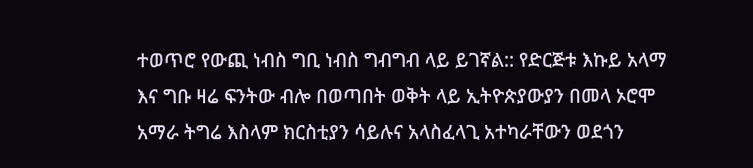ተወጥሮ የውጪ ነብስ ግቢ ነብስ ግብግብ ላይ ይገኛል:: የድርጅቱ እኩይ አላማ እና ግቡ ዛሬ ፍንትው ብሎ በወጣበት ወቅት ላይ ኢትዮጵያውያን በመላ ኦሮሞ አማራ ትግሬ እስላም ክርስቲያን ሳይሉና አላስፈላጊ አተካራቸውን ወደጎን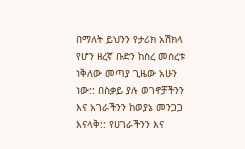በማለት ይህንን የታሪክ አሽክላ የሆን ዘረኛ ቡድን ከስረ መሰረቱ ነቅለው መጣያ ጊዜው አሁን ነው:: በስቃይ ያሉ ወገኖቻችንን እና አገራችንን ከወያኔ መንጋጋ እናላቅ:: የሀገራችንን እና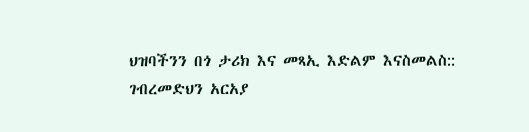ህዝባችንን በጎ ታሪክ እና መጻኢ እድልም እናስመልስ::
ገብረመድህን አርአያ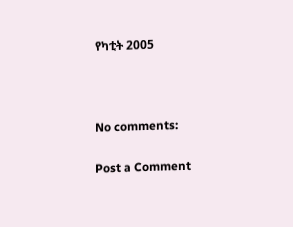የካቲት 2005



No comments:

Post a Comment